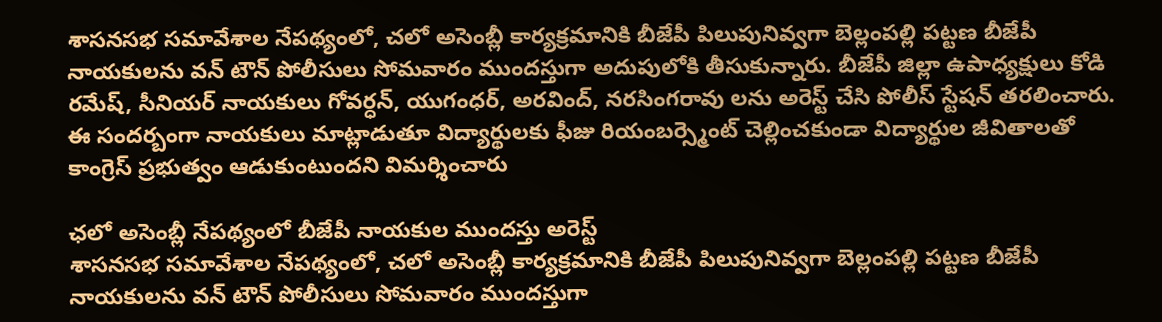శాసనసభ సమావేశాల నేపథ్యంలో, చలో అసెంబ్లీ కార్యక్రమానికి బీజేపీ పిలుపునివ్వగా బెల్లంపల్లి పట్టణ బీజేపీ నాయకులను వన్ టౌన్ పోలీసులు సోమవారం ముందస్తుగా అదుపులోకి తీసుకున్నారు. బీజేపీ జిల్లా ఉపాధ్యక్షులు కోడి రమేష్, సీనియర్ నాయకులు గోవర్ధన్, యుగంధర్, అరవింద్, నరసింగరావు లను అరెస్ట్ చేసి పోలీస్ స్టేషన్ తరలించారు. ఈ సందర్బంగా నాయకులు మాట్లాడుతూ విద్యార్థులకు ఫీజు రియంబర్స్మెంట్ చెల్లించకుండా విద్యార్థుల జీవితాలతో కాంగ్రెస్ ప్రభుత్వం ఆడుకుంటుందని విమర్శించారు

ఛలో అసెంబ్లీ నేపథ్యంలో బీజేపీ నాయకుల ముందస్తు అరెస్ట్
శాసనసభ సమావేశాల నేపథ్యంలో, చలో అసెంబ్లీ కార్యక్రమానికి బీజేపీ పిలుపునివ్వగా బెల్లంపల్లి పట్టణ బీజేపీ నాయకులను వన్ టౌన్ పోలీసులు సోమవారం ముందస్తుగా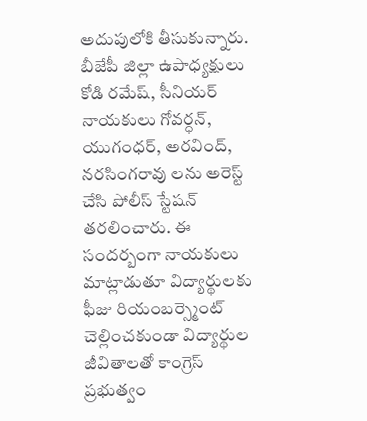అదుపులోకి తీసుకున్నారు. బీజేపీ జిల్లా ఉపాధ్యక్షులు కోడి రమేష్, సీనియర్ నాయకులు గోవర్ధన్, యుగంధర్, అరవింద్, నరసింగరావు లను అరెస్ట్ చేసి పోలీస్ స్టేషన్ తరలించారు. ఈ సందర్బంగా నాయకులు మాట్లాడుతూ విద్యార్థులకు ఫీజు రియంబర్స్మెంట్ చెల్లించకుండా విద్యార్థుల జీవితాలతో కాంగ్రెస్ ప్రభుత్వం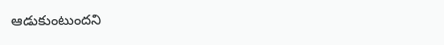ఆడుకుంటుందని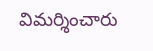విమర్శించారు